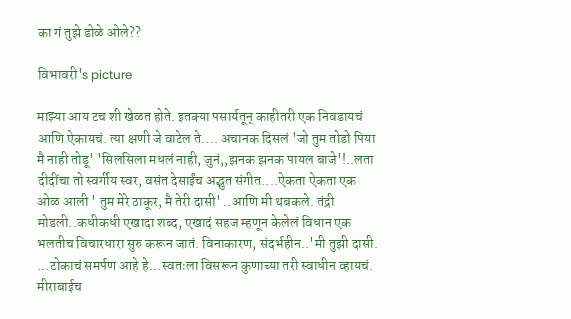का गं तुझे डोळे ओले??

विभावरी's picture

माझ्या आय टच शी खेळत होते. इतक्या पसार्यतून् काहीतरी एक निवडायचं आणि ऐकायचं. त्या क्षणी जे वाटेल ते.... अचानक दिसलं 'जो तुम तोडो पिया मै नाही तोडू' 'सिलसिला मधलं नाही, जुनं,,झनक झनक पायल बाजे'!..लता दीदींचा तो स्वर्गीय स्वर, वसंत देसाईंच अद्भुत संगीत....ऐकता ऐकता एक ओळ आली ' तुम मेरे ठाकूर, मै तेरी दासी' ..आणि मी थबकले. तंद्री मोडली..कधीकधी एखादा शब्द, एखादं सहज म्हणून केलेलं विधान एक भलतीच विचारधारा सुरु करून जातं. विनाकारण, संदर्भहीन..'मी तुझी दासी. ...टोकाचं समर्पण आहे हे...स्वतःला विसरून कुणाच्या तरी स्वाधीन व्हायचं. मीराबाईच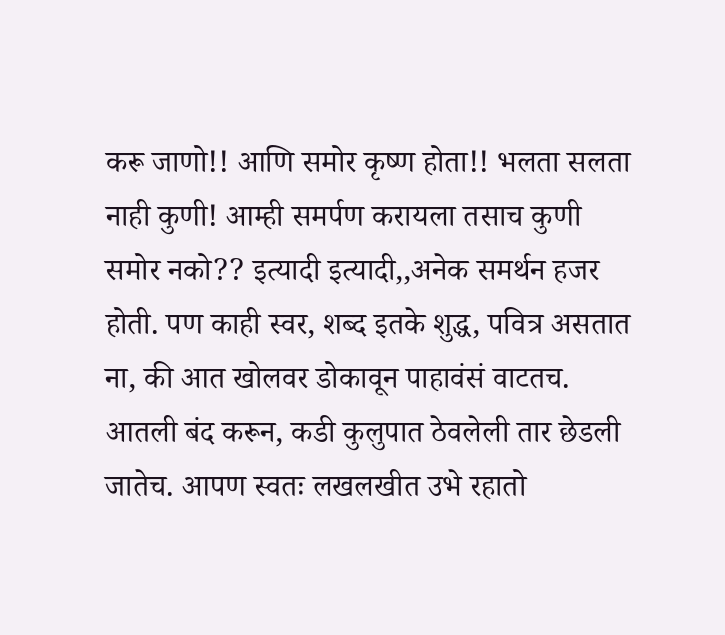करू जाणो!! आणि समोर कृष्ण होता!! भलता सलता नाही कुणी! आम्ही समर्पण करायला तसाच कुणी समोर नको?? इत्यादी इत्यादी,,अनेक समर्थन हजर होती. पण काही स्वर, शब्द इतके शुद्ध, पवित्र असतात ना, की आत खोलवर डोकावून पाहावंसं वाटतच. आतली बंद करून, कडी कुलुपात ठेवलेली तार छेडली जातेच. आपण स्वतः लखलखीत उभे रहातो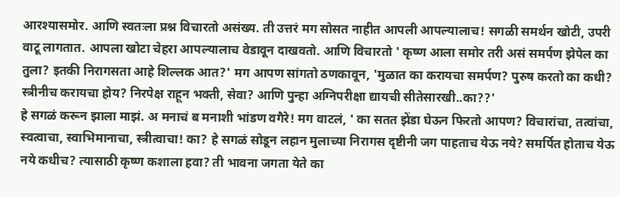आरश्यासमोर. आणि स्वतःला प्रश्न विचारतो असंख्य. ती उत्तरं मग सोसत नाहीत आपली आपल्यालाच! सगळी समर्थन खोटी, उपरी वाटू लागतात. आपला खोटा चेहरा आपल्यालाच वेडावून दाखवतो. आणि विचारतो ' कृष्ण आला समोर तरी असं समर्पण झेपेल का तुला? इतकी निरागसता आहे शिल्लक आत?' मग आपण सांगतो ठणकावून, 'मुळात का करायचा समर्पण? पुरुष करतो का कधी? स्त्रीनीच करायचा होय? निरपेक्ष राहून भक्ती, सेवा? आणि पुन्हा अग्निपरीक्षा द्यायची सीतेसारखी..का??'
हे सगळं करून झाला माझं. अ मनाचं ब मनाशी भांडण वगैरे! मग वाटलं, ' का सतत झेंडा घेऊन फिरतो आपण? विचारांचा, तत्वांचा, स्वत्वाचा, स्वाभिमानाचा, स्त्रीत्वाचा! का? हे सगळं सोडून लहान मुलाच्या निरागस दृष्टीनी जग पाहताच येऊ नये? समर्पित होताच येऊ नये कधीच? त्यासाठी कृष्ण कशाला हवा? ती भावना जगता येते का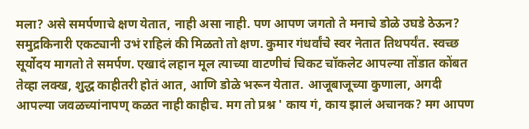मला? असे समर्पणाचे क्षण येतात, नाही असा नाही. पण आपण जगतो ते मनाचे डोळे उघडे ठेऊन? समुद्रकिनारी एकट्यानी उभं राहिलं की मिळतो तो क्षण. कुमार गंधर्वांचे स्वर नेतात तिथपर्यंत. स्वच्छ सूर्योदय मागतो ते समर्पण. एखादं लहान मूल त्याच्या वाटणीचं चिकट चॉकलेट आपल्या तोंडात कोंबत तेव्हा लक्ख, शुद्ध काहीतरी होतं आत, आणि डोळे भरून येतात. आजूबाजूच्या कुणाला, अगदी आपल्या जवळच्यांनापण् कळत नाही काहीच. मग तो प्रश्न ' काय गं, काय झालं अचानक? मग आपण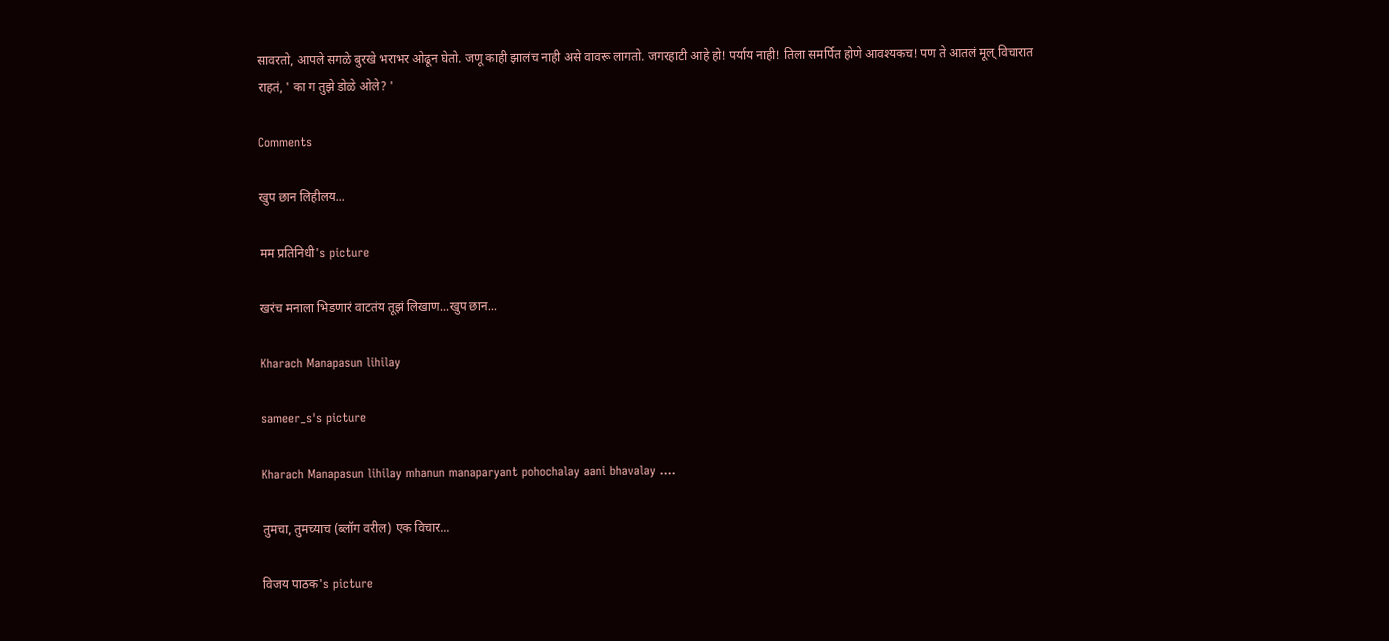सावरतो, आपले सगळे बुरखे भराभर ओढून घेतो. जणू काही झालंच नाही असे वावरू लागतो. जगरहाटी आहे हो! पर्याय नाही! तिला समर्पित होणे आवश्यकच! पण ते आतलं मूल् विचारात राहतं, ' का ग तुझे डोळे ओले? '

Comments

खुप छान लिहीलय...

मम प्रतिनिधी's picture

खरंच मनाला भिडणारं वाटतंय तूझं लिखाण...खुप छान...

Kharach Manapasun lihilay

sameer_s's picture

Kharach Manapasun lihilay mhanun manaparyant pohochalay aani bhavalay ....

तुमचा, तुमच्याच (ब्लॉग वरील) एक विचार...

विजय पाठक's picture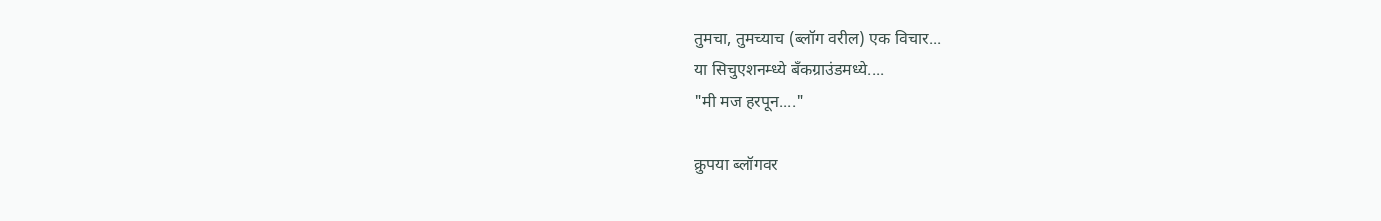तुमचा, तुमच्याच (ब्लॉग वरील) एक विचार...
या सिचुएशनम्ध्ये बँकग्राउंडमध्ये....
"मी मज हरपून...."

क्रुपया ब्लॉगवर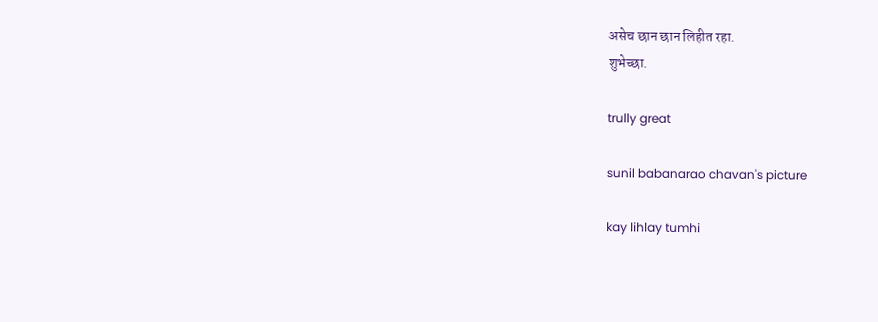असेच छान छान लिहीत रहा.
शुभेच्छा.

trully great

sunil babanarao chavan's picture

kay lihlay tumhi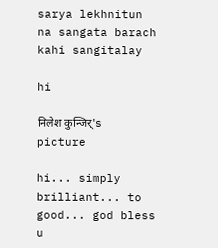sarya lekhnitun na sangata barach kahi sangitalay

hi

निलेश कुन्जिर्'s picture

hi... simply brilliant... to good... god bless u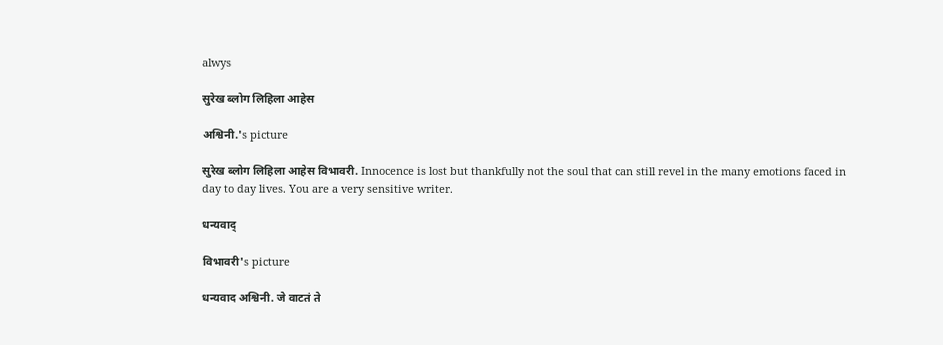alwys

सुरेख ब्लोग लिहिला आहेस

अश्विनी.'s picture

सुरेख ब्लोग लिहिला आहेस विभावरी. Innocence is lost but thankfully not the soul that can still revel in the many emotions faced in day to day lives. You are a very sensitive writer.

धन्यवाद्

विभावरी's picture

धन्यवाद अश्विनी. जे वाटतं ते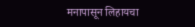मनापासून लिहायचा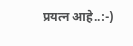प्रयत्न आहे..:-)